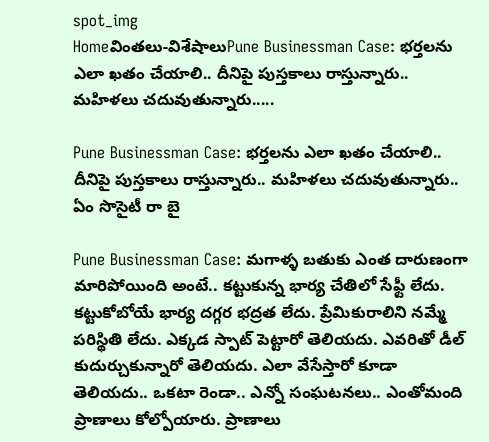spot_img
Homeవింతలు-విశేషాలుPune Businessman Case: భర్తలను ఎలా ఖతం చేయాలి.. దీనిపై పుస్తకాలు రాస్తున్నారు.. మహిళలు చదువుతున్నారు.....

Pune Businessman Case: భర్తలను ఎలా ఖతం చేయాలి.. దీనిపై పుస్తకాలు రాస్తున్నారు.. మహిళలు చదువుతున్నారు.. ఏం సొసైటీ రా బై

Pune Businessman Case: మగాళ్ళ బతుకు ఎంత దారుణంగా మారిపోయింది అంటే.. కట్టుకున్న భార్య చేతిలో సేఫ్టీ లేదు. కట్టుకోబోయే భార్య దగ్గర భద్రత లేదు. ప్రేమికురాలిని నమ్మే పరిస్థితి లేదు. ఎక్కడ స్పాట్ పెట్టారో తెలియదు. ఎవరితో డీల్ కుదుర్చుకున్నారో తెలియదు. ఎలా వేసేస్తారో కూడా తెలియదు.. ఒకటా రెండా.. ఎన్నో సంఘటనలు.. ఎంతోమంది ప్రాణాలు కోల్పోయారు. ప్రాణాలు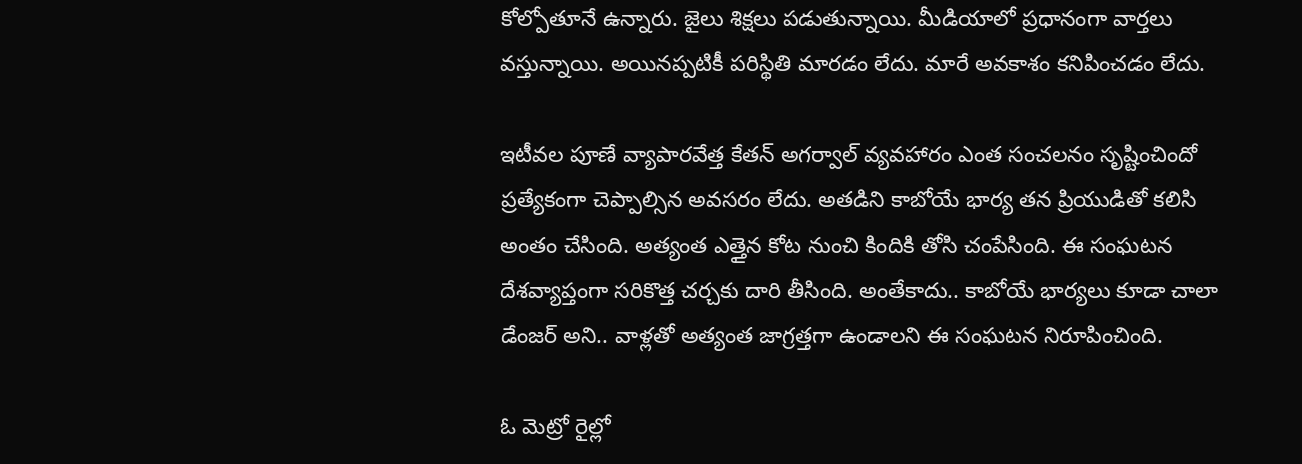కోల్పోతూనే ఉన్నారు. జైలు శిక్షలు పడుతున్నాయి. మీడియాలో ప్రధానంగా వార్తలు వస్తున్నాయి. అయినప్పటికీ పరిస్థితి మారడం లేదు. మారే అవకాశం కనిపించడం లేదు.

ఇటీవల పూణే వ్యాపారవేత్త కేతన్ అగర్వాల్ వ్యవహారం ఎంత సంచలనం సృష్టించిందో ప్రత్యేకంగా చెప్పాల్సిన అవసరం లేదు. అతడిని కాబోయే భార్య తన ప్రియుడితో కలిసి అంతం చేసింది. అత్యంత ఎత్తైన కోట నుంచి కిందికి తోసి చంపేసింది. ఈ సంఘటన దేశవ్యాప్తంగా సరికొత్త చర్చకు దారి తీసింది. అంతేకాదు.. కాబోయే భార్యలు కూడా చాలా డేంజర్ అని.. వాళ్లతో అత్యంత జాగ్రత్తగా ఉండాలని ఈ సంఘటన నిరూపించింది.

ఓ మెట్రో రైల్లో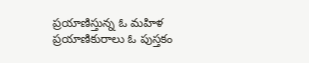ప్రయాణిస్తున్న ఓ మహిళ ప్రయాణికురాలు ఓ పుస్తకం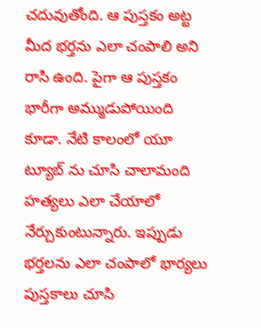చదువుతోంది. ఆ పుస్తకం అట్ట మీద భర్తను ఎలా చంపాలి అని రాసి ఉంది. పైగా ఆ పుస్తకం భారీగా అమ్ముడుపోయింది కూడా. నేటి కాలంలో యూ ట్యూబ్ ను చూసి చాలామంది హత్యలు ఎలా చేయాలో నేర్చుకుంటున్నారు. ఇప్పుడు భర్తలను ఎలా చంపాలో భార్యలు పుస్తకాలు చూసి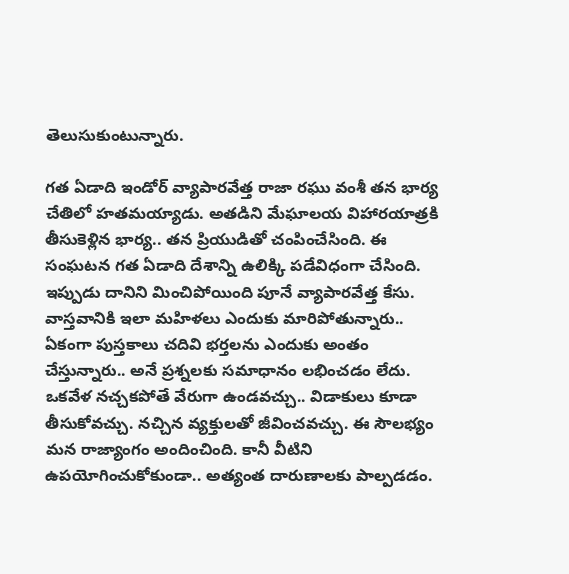తెలుసుకుంటున్నారు.

గత ఏడాది ఇండోర్ వ్యాపారవేత్త రాజా రఘు వంశీ తన భార్య చేతిలో హతమయ్యాడు. అతడిని మేఘాలయ విహారయాత్రకి తీసుకెళ్లిన భార్య.. తన ప్రియుడితో చంపించేసింది. ఈ సంఘటన గత ఏడాది దేశాన్ని ఉలిక్కి పడేవిధంగా చేసింది. ఇప్పుడు దానిని మించిపోయింది పూనే వ్యాపారవేత్త కేసు. వాస్తవానికి ఇలా మహిళలు ఎందుకు మారిపోతున్నారు.. ఏకంగా పుస్తకాలు చదివి భర్తలను ఎందుకు అంతం చేస్తున్నారు.. అనే ప్రశ్నలకు సమాధానం లభించడం లేదు. ఒకవేళ నచ్చకపోతే వేరుగా ఉండవచ్చు.. విడాకులు కూడా తీసుకోవచ్చు. నచ్చిన వ్యక్తులతో జీవించవచ్చు. ఈ సౌలభ్యం మన రాజ్యాంగం అందించింది. కానీ వీటిని ఉపయోగించుకోకుండా.. అత్యంత దారుణాలకు పాల్పడడం.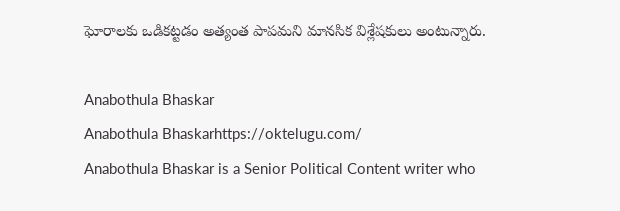ఘోరాలకు ఒడికట్టడం అత్యంత పాపమని మానసిక విశ్లేషకులు అంటున్నారు.

Anabothula Bhaskar
Anabothula Bhaskarhttps://oktelugu.com/
Anabothula Bhaskar is a Senior Political Content writer who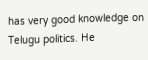has very good knowledge on Telugu politics. He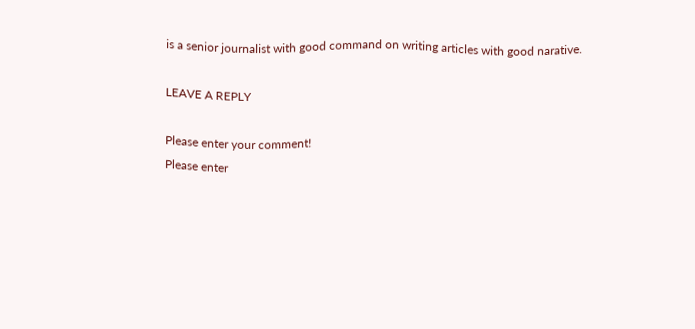is a senior journalist with good command on writing articles with good narative.

LEAVE A REPLY

Please enter your comment!
Please enter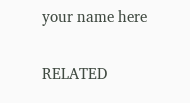your name here

RELATED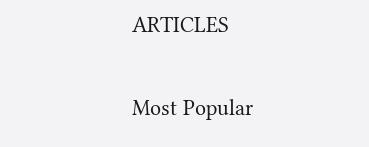ARTICLES

Most Popular